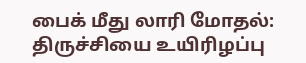பைக் மீது லாரி மோதல்: திருச்சியை உயிரிழப்பு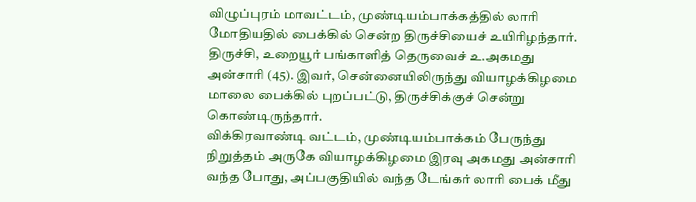விழுப்புரம் மாவட்டம், முண்டியம்பாக்கத்தில் லாரி மோதியதில் பைக்கில் சென்ற திருச்சியைச் உயிரிழந்தார்.
திருச்சி, உறையூர் பங்காளித் தெருவைச் உ.அகமது அன்சாரி (45). இவர், சென்னையிலிருந்து வியாழக்கிழமை மாலை பைக்கில் புறப்பட்டு, திருச்சிக்குச் சென்று கொண்டிருந்தார்.
விக்கிரவாண்டி வட்டம், முண்டியம்பாக்கம் பேருந்து நிறுத்தம் அருகே வியாழக்கிழமை இரவு அகமது அன்சாரி வந்த போது, அப்பகுதியில் வந்த டேங்கர் லாரி பைக் மீது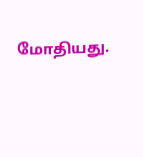மோதியது.